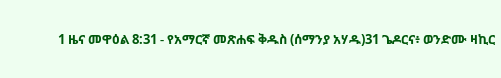1 ዜና መዋዕል 8:31 - የአማርኛ መጽሐፍ ቅዱስ (ሰማንያ አሃዱ)31 ጌዶርና፥ ወንድሙ ዛኪር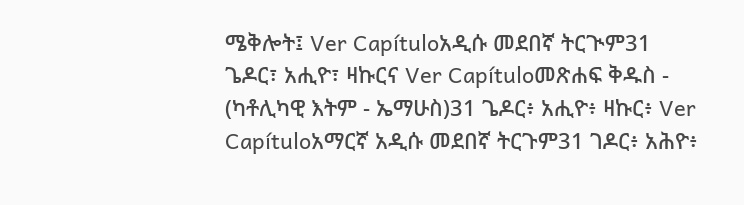ሜቅሎት፤ Ver Capítuloአዲሱ መደበኛ ትርጒም31 ጌዶር፣ አሒዮ፣ ዛኩርና Ver Capítuloመጽሐፍ ቅዱስ - (ካቶሊካዊ እትም - ኤማሁስ)31 ጌዶር፥ አሒዮ፥ ዛኩር፥ Ver Capítuloአማርኛ አዲሱ መደበኛ ትርጉም31 ገዶር፥ አሕዮ፥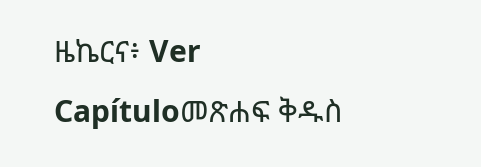ዜኬርና፥ Ver Capítuloመጽሐፍ ቅዱስ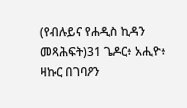(የብሉይና የሐዲስ ኪዳን መጻሕፍት)31 ጌዶር፥ አሒዮ፥ ዛኩር በገባዖን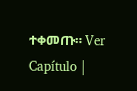ተቀመጡ። Ver Capítulo |